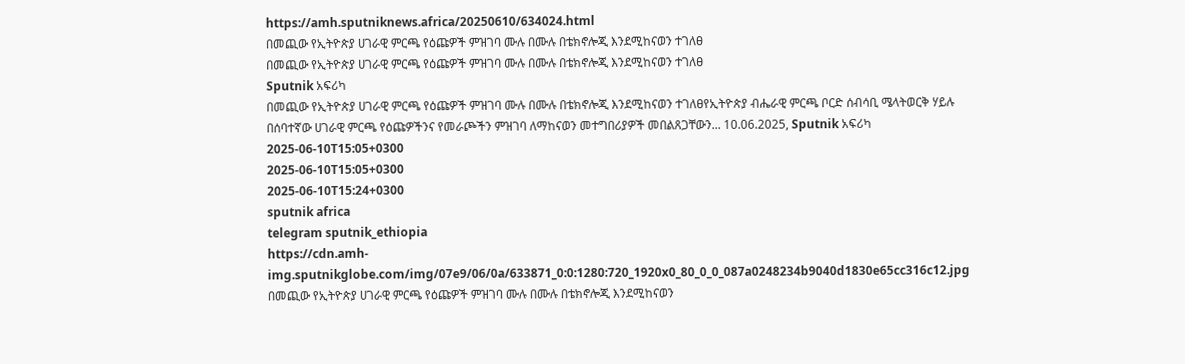https://amh.sputniknews.africa/20250610/634024.html
በመጪው የኢትዮጵያ ሀገራዊ ምርጫ የዕጩዎች ምዝገባ ሙሉ በሙሉ በቴክኖሎጂ እንደሚከናወን ተገለፀ
በመጪው የኢትዮጵያ ሀገራዊ ምርጫ የዕጩዎች ምዝገባ ሙሉ በሙሉ በቴክኖሎጂ እንደሚከናወን ተገለፀ
Sputnik አፍሪካ
በመጪው የኢትዮጵያ ሀገራዊ ምርጫ የዕጩዎች ምዝገባ ሙሉ በሙሉ በቴክኖሎጂ እንደሚከናወን ተገለፀየኢትዮጵያ ብሔራዊ ምርጫ ቦርድ ሰብሳቢ ሜላትወርቅ ሃይሉ በሰባተኛው ሀገራዊ ምርጫ የዕጩዎችንና የመራጮችን ምዝገባ ለማከናወን መተግበሪያዎች መበልጸጋቸውን... 10.06.2025, Sputnik አፍሪካ
2025-06-10T15:05+0300
2025-06-10T15:05+0300
2025-06-10T15:24+0300
sputnik africa
telegram sputnik_ethiopia
https://cdn.amh-img.sputnikglobe.com/img/07e9/06/0a/633871_0:0:1280:720_1920x0_80_0_0_087a0248234b9040d1830e65cc316c12.jpg
በመጪው የኢትዮጵያ ሀገራዊ ምርጫ የዕጩዎች ምዝገባ ሙሉ በሙሉ በቴክኖሎጂ እንደሚከናወን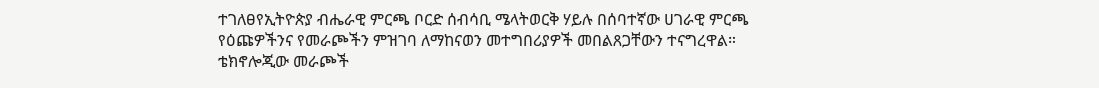ተገለፀየኢትዮጵያ ብሔራዊ ምርጫ ቦርድ ሰብሳቢ ሜላትወርቅ ሃይሉ በሰባተኛው ሀገራዊ ምርጫ የዕጩዎችንና የመራጮችን ምዝገባ ለማከናወን መተግበሪያዎች መበልጸጋቸውን ተናግረዋል። ቴክኖሎጂው መራጮች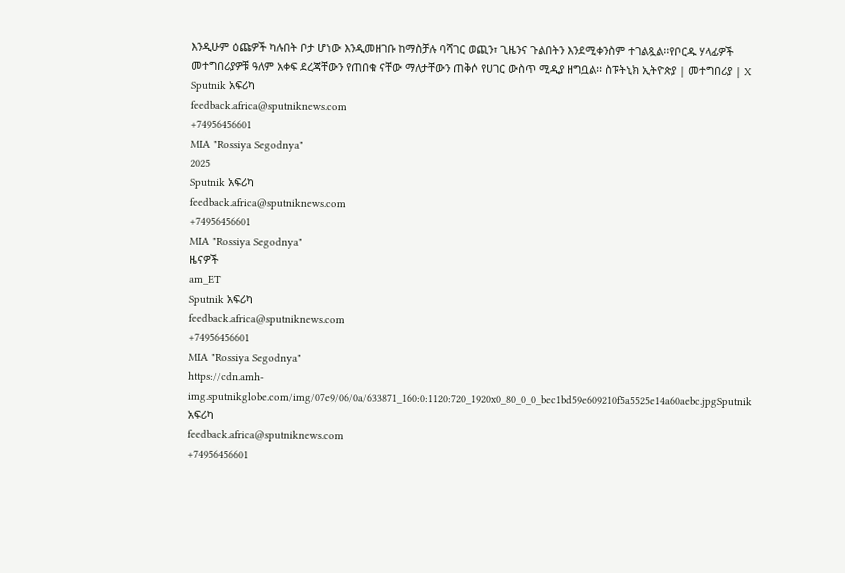እንዲሁም ዕጩዎች ካሉበት ቦታ ሆነው እንዲመዘገቡ ከማስቻሉ ባሻገር ወጪን፣ ጊዜንና ጉልበትን እንደሚቀንስም ተገልጿል፡፡የቦርዱ ሃላፊዎች መተግበሪያዎቹ ዓለም አቀፍ ደረጃቸውን የጠበቁ ናቸው ማለታቸውን ጠቅሶ የሀገር ውስጥ ሚዲያ ዘግቧል፡፡ ስፑትኒክ ኢትዮጵያ | መተግበሪያ | X
Sputnik አፍሪካ
feedback.africa@sputniknews.com
+74956456601
MIA "Rossiya Segodnya"
2025
Sputnik አፍሪካ
feedback.africa@sputniknews.com
+74956456601
MIA "Rossiya Segodnya"
ዜናዎች
am_ET
Sputnik አፍሪካ
feedback.africa@sputniknews.com
+74956456601
MIA "Rossiya Segodnya"
https://cdn.amh-img.sputnikglobe.com/img/07e9/06/0a/633871_160:0:1120:720_1920x0_80_0_0_bec1bd59e609210f5a5525e14a60aebc.jpgSputnik አፍሪካ
feedback.africa@sputniknews.com
+74956456601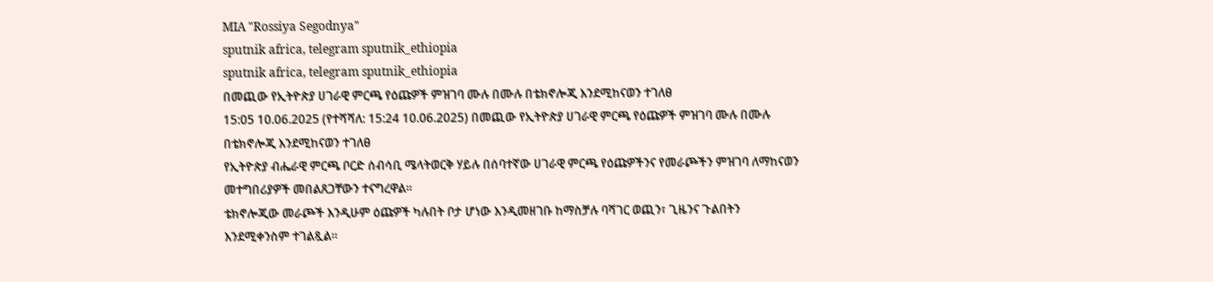MIA "Rossiya Segodnya"
sputnik africa, telegram sputnik_ethiopia
sputnik africa, telegram sputnik_ethiopia
በመጪው የኢትዮጵያ ሀገራዊ ምርጫ የዕጩዎች ምዝገባ ሙሉ በሙሉ በቴክኖሎጂ እንደሚከናወን ተገለፀ
15:05 10.06.2025 (የተሻሻለ: 15:24 10.06.2025) በመጪው የኢትዮጵያ ሀገራዊ ምርጫ የዕጩዎች ምዝገባ ሙሉ በሙሉ በቴክኖሎጂ እንደሚከናወን ተገለፀ
የኢትዮጵያ ብሔራዊ ምርጫ ቦርድ ሰብሳቢ ሜላትወርቅ ሃይሉ በሰባተኛው ሀገራዊ ምርጫ የዕጩዎችንና የመራጮችን ምዝገባ ለማከናወን መተግበሪያዎች መበልጸጋቸውን ተናግረዋል።
ቴክኖሎጂው መራጮች እንዲሁም ዕጩዎች ካሉበት ቦታ ሆነው እንዲመዘገቡ ከማስቻሉ ባሻገር ወጪን፣ ጊዜንና ጉልበትን እንደሚቀንስም ተገልጿል፡፡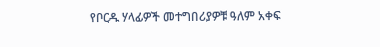የቦርዱ ሃላፊዎች መተግበሪያዎቹ ዓለም አቀፍ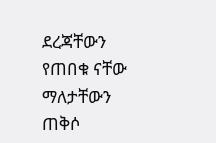ደረጃቸውን የጠበቁ ናቸው ማለታቸውን ጠቅሶ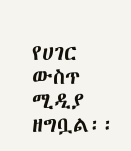የሀገር ውስጥ ሚዲያ ዘግቧል፡፡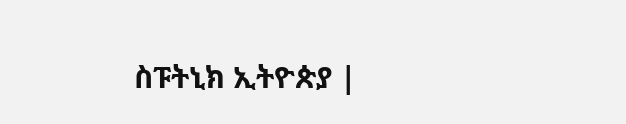ስፑትኒክ ኢትዮጵያ |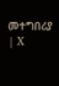መተግበሪያ | X